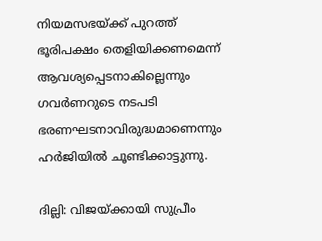നിയമസഭയ്ക്ക് പുറത്ത് ഭൂരിപക്ഷം തെളിയിക്കണമെന്ന് ആവശ്യപ്പെടനാകില്ലെന്നും ഗവർണറുടെ നടപടി ഭരണഘടനാവിരുദ്ധമാണെന്നും ഹർജിയിൽ ചൂണ്ടിക്കാട്ടുന്നു.

ദില്ലി: വിജയ്ക്കായി സുപ്രീം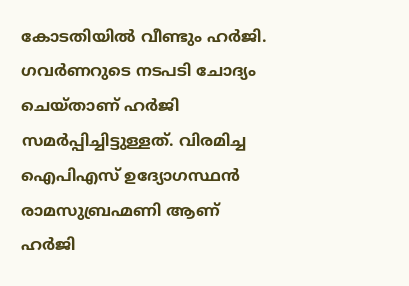കോടതിയിൽ വീണ്ടും ഹർജി. ഗവർണറുടെ നടപ‌ടി ചോദ്യം ചെയ്താണ് ഹർജി സമർപ്പിച്ചിട്ടുള്ളത്. വിരമിച്ച ഐപിഎസ് ഉദ്യോഗസ്ഥൻ രാമസുബ്രഹ്മണി ആണ് ഹർജി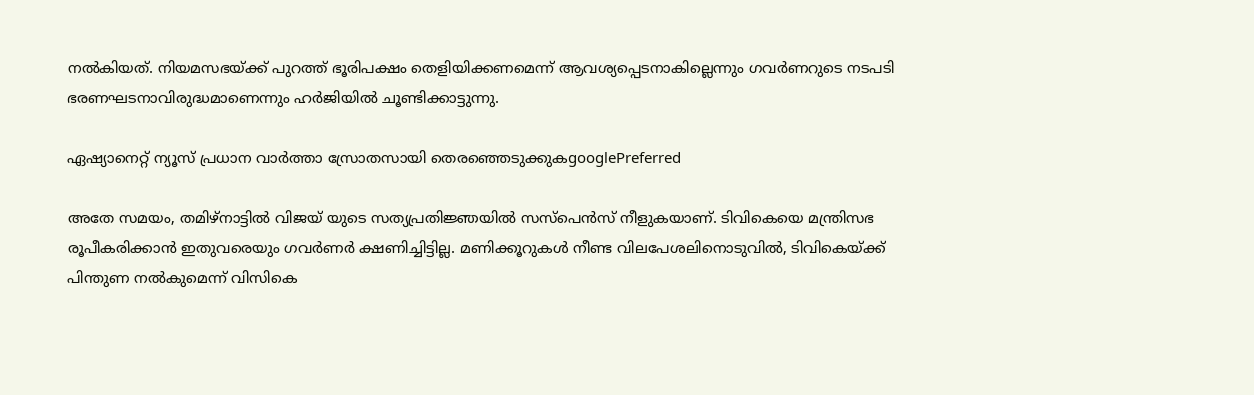നൽകിയത്. നിയമസഭയ്ക്ക് പുറത്ത് ഭൂരിപക്ഷം തെളിയിക്കണമെന്ന് ആവശ്യപ്പെടനാകില്ലെന്നും ഗവർണറുടെ നടപടി ഭരണഘടനാവിരുദ്ധമാണെന്നും ഹർജിയിൽ ചൂണ്ടിക്കാട്ടുന്നു.

ഏഷ്യാനെറ്റ് ന്യൂസ് പ്രധാന വാർത്താ സ്രോതസായി തെരഞ്ഞെടുക്കുകgooglePreferred

അതേ സമയം, തമിഴ്നാട്ടിൽ വിജയ് യുടെ സത്യപ്രതിജ്ഞയിൽ സസ്പെൻസ് നീളുകയാണ്. ടിവികെയെ മന്ത്രിസഭ രൂപീകരിക്കാൻ ഇതുവരെയും ഗവർണർ ക്ഷണിച്ചിട്ടില്ല. മണിക്കൂറുകൾ നീണ്ട വിലപേശലിനൊടുവിൽ, ടിവികെയ്‌ക്ക് പിന്തുണ നൽകുമെന്ന് വിസികെ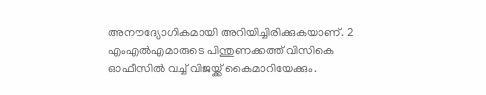അനൗദ്യോഗികമായി അറിയിച്ചിരിക്കുകയാണ്. 2 എംഎൽഎമാരുടെ പിന്തുണക്കത്ത് വിസികെ ഓഫീസിൽ വച്ച് വിജയ്ക്ക് കൈമാറിയേക്കും.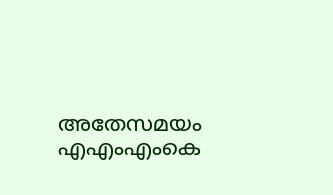അതേസമയം എഎംഎംകെ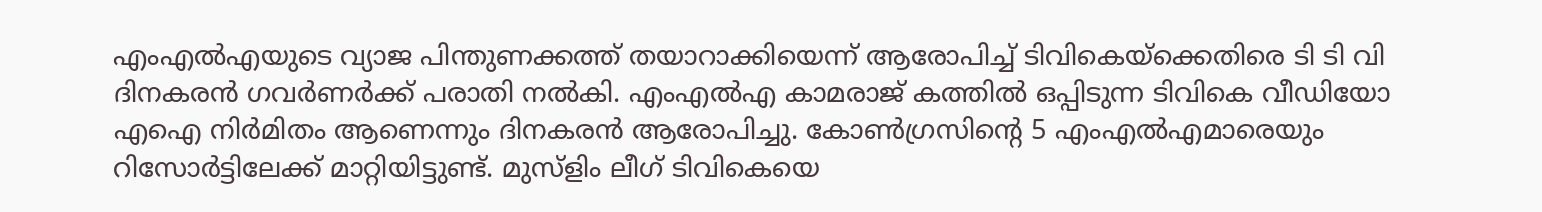എംഎൽഎയുടെ വ്യാജ പിന്തുണക്കത്ത് തയാറാക്കിയെന്ന് ആരോപിച്ച് ടിവികെയ്ക്കെതിരെ ടി ടി വി ദിനകരൻ ഗവർണർക്ക് പരാതി നൽകി. എംഎൽഎ കാമരാജ് കത്തിൽ ഒപ്പിടുന്ന ടിവികെ വീഡിയോ എഐ നിർമിതം ആണെന്നും ദിനകരൻ ആരോപിച്ചു. കോൺഗ്രസിന്റെ 5 എംഎൽഎമാരെയും റിസോർട്ടിലേക്ക് മാറ്റിയിട്ടുണ്ട്. മുസ്‌ളിം ലീഗ് ടിവികെയെ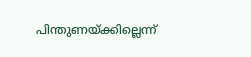പിന്തുണയ്ക്കില്ലെന്ന്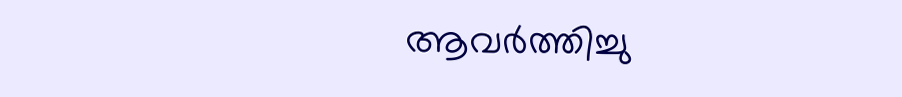ആവർത്തിച്ചു